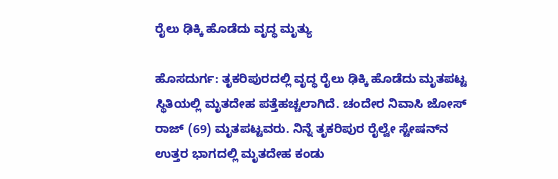ರೈಲು ಢಿಕ್ಕಿ ಹೊಡೆದು ವೃದ್ಧ ಮೃತ್ಯು

ಹೊಸದುರ್ಗ: ತೃಕರಿಪುರದಲ್ಲಿ ವೃದ್ಧ ರೈಲು ಢಿಕ್ಕಿ ಹೊಡೆದು ಮೃತಪಟ್ಟ ಸ್ಥಿತಿಯಲ್ಲಿ ಮೃತದೇಹ ಪತ್ತೆಹಚ್ಚಲಾಗಿದೆ. ಚಂದೇರ ನಿವಾಸಿ ಜೋಸ್ ರಾಜ್ (69) ಮೃತಪಟ್ಟವರು. ನಿನ್ನೆ ತೃಕರಿಪುರ ರೈಲ್ವೇ ಸ್ಟೇಷನ್‌ನ ಉತ್ತರ ಭಾಗದಲ್ಲಿ ಮೃತದೇಹ ಕಂಡು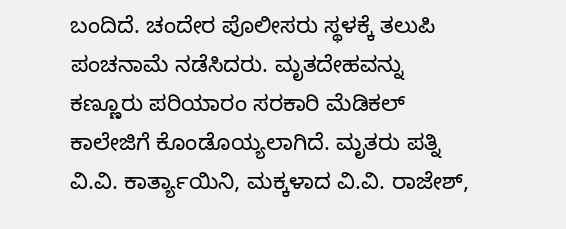ಬಂದಿದೆ. ಚಂದೇರ ಪೊಲೀಸರು ಸ್ಥಳಕ್ಕೆ ತಲುಪಿ ಪಂಚನಾಮೆ ನಡೆಸಿದರು. ಮೃತದೇಹವನ್ನು ಕಣ್ಣೂರು ಪರಿಯಾರಂ ಸರಕಾರಿ ಮೆಡಿಕಲ್ ಕಾಲೇಜಿಗೆ ಕೊಂಡೊಯ್ಯಲಾಗಿದೆ. ಮೃತರು ಪತ್ನಿ ವಿ.ವಿ. ಕಾರ್ತ್ಯಾಯಿನಿ, ಮಕ್ಕಳಾದ ವಿ.ವಿ. ರಾಜೇಶ್,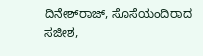ದಿನೇಶ್‌ರಾಜ್, ಸೊಸೆಯಂದಿರಾದ ಸಜೀಶ,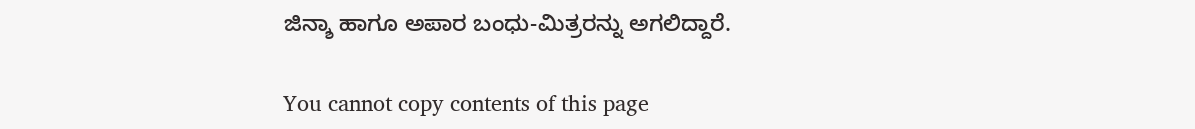ಜಿನ್ಶಾ ಹಾಗೂ ಅಪಾರ ಬಂಧು-ಮಿತ್ರರನ್ನು ಅಗಲಿದ್ದಾರೆ.

You cannot copy contents of this page